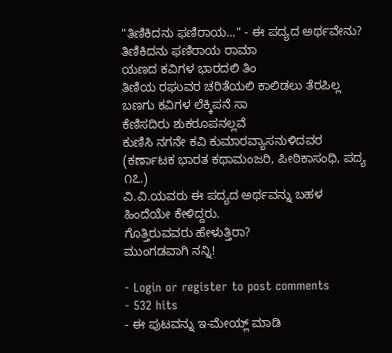"ತಿಣಿಕಿದನು ಫಣಿರಾಯ..." - ಈ ಪದ್ಯದ ಅರ್ಥವೇನು?
ತಿಣಿಕಿದನು ಫಣಿರಾಯ ರಾಮಾ
ಯಣದ ಕವಿಗಳ ಭಾರದಲಿ ತಿಂ
ತಿಣಿಯ ರಘುವರ ಚರಿತೆಯಲಿ ಕಾಲಿಡಲು ತೆರಪಿಲ್ಲ
ಬಣಗು ಕವಿಗಳ ಲೆಕ್ಕಿಪನೆ ಸಾ
ಕೆಣಿಸದಿರು ಶುಕರೂಪನಲ್ಲವೆ
ಕುಣಿಸಿ ನಗನೇ ಕವಿ ಕುಮಾರವ್ಯಾಸನುಳಿದವರ
(ಕರ್ಣಾಟಕ ಭಾರತ ಕಥಾಮಂಜರಿ, ಪೀಠಿಕಾಸಂಧಿ, ಪದ್ಯ ೧೭.)
ವಿ.ವಿ.ಯವರು ಈ ಪದ್ಯದ ಅರ್ಥವನ್ನು ಬಹಳ ಹಿಂದೆಯೇ ಕೇಳಿದ್ದರು.
ಗೊತ್ತಿರುವವರು ಹೇಳುತ್ತಿರಾ?
ಮುಂಗಡವಾಗಿ ನನ್ನಿ!

- Login or register to post comments
- 532 hits
- ಈ ಪುಟವನ್ನು ಇ-ಮೇಯ್ಲ್ ಮಾಡಿ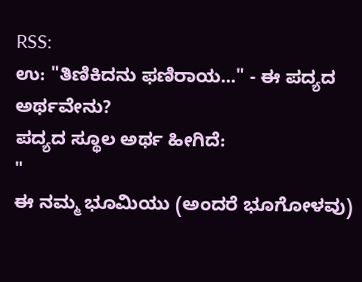RSS:
ಉ: "ತಿಣಿಕಿದನು ಫಣಿರಾಯ..." - ಈ ಪದ್ಯದ ಅರ್ಥವೇನು?
ಪದ್ಯದ ಸ್ಥೂಲ ಅರ್ಥ ಹೀಗಿದೆ:
"
ಈ ನಮ್ಮ ಭೂಮಿಯು (ಅಂದರೆ ಭೂಗೋಳವು)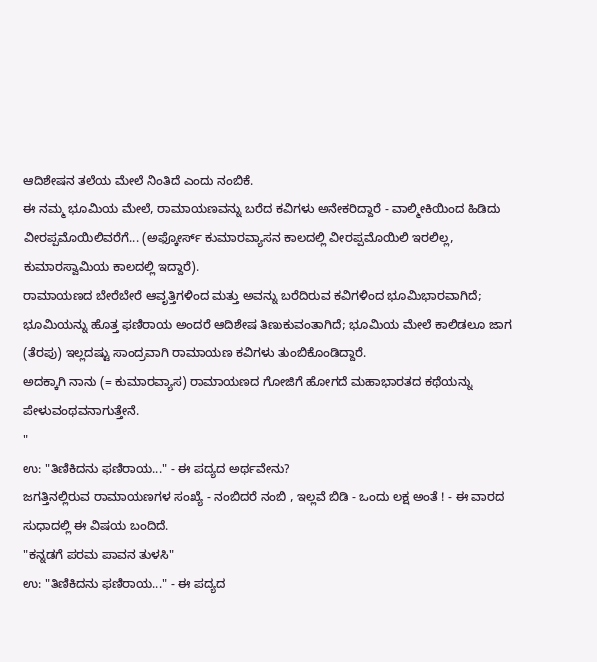ಆದಿಶೇಷನ ತಲೆಯ ಮೇಲೆ ನಿಂತಿದೆ ಎಂದು ನಂಬಿಕೆ.
ಈ ನಮ್ಮ ಭೂಮಿಯ ಮೇಲೆ, ರಾಮಾಯಣವನ್ನು ಬರೆದ ಕವಿಗಳು ಅನೇಕರಿದ್ದಾರೆ - ವಾಲ್ಮೀಕಿಯಿಂದ ಹಿಡಿದು ವೀರಪ್ಪಮೊಯಿಲಿವರೆಗೆ... (ಅಫ್ಕೋರ್ಸ್ ಕುಮಾರವ್ಯಾಸನ ಕಾಲದಲ್ಲಿ ವೀರಪ್ಪಮೊಯಿಲಿ ಇರಲಿಲ್ಲ, ಕುಮಾರಸ್ವಾಮಿಯ ಕಾಲದಲ್ಲಿ ಇದ್ದಾರೆ).
ರಾಮಾಯಣದ ಬೇರೆಬೇರೆ ಆವೃತ್ತಿಗಳಿಂದ ಮತ್ತು ಅವನ್ನು ಬರೆದಿರುವ ಕವಿಗಳಿಂದ ಭೂಮಿಭಾರವಾಗಿದೆ; ಭೂಮಿಯನ್ನು ಹೊತ್ತ ಫಣಿರಾಯ ಅಂದರೆ ಆದಿಶೇಷ ತಿಣುಕುವಂತಾಗಿದೆ; ಭೂಮಿಯ ಮೇಲೆ ಕಾಲಿಡಲೂ ಜಾಗ (ತೆರಪು) ಇಲ್ಲದಷ್ಟು ಸಾಂದ್ರವಾಗಿ ರಾಮಾಯಣ ಕವಿಗಳು ತುಂಬಿಕೊಂಡಿದ್ದಾರೆ.
ಅದಕ್ಕಾಗಿ ನಾನು (= ಕುಮಾರವ್ಯಾಸ) ರಾಮಾಯಣದ ಗೋಜಿಗೆ ಹೋಗದೆ ಮಹಾಭಾರತದ ಕಥೆಯನ್ನು ಪೇಳುವಂಥವನಾಗುತ್ತೇನೆ.
"
ಉ: "ತಿಣಿಕಿದನು ಫಣಿರಾಯ..." - ಈ ಪದ್ಯದ ಅರ್ಥವೇನು?
ಜಗತ್ತಿನಲ್ಲಿರುವ ರಾಮಾಯಣಗಳ ಸಂಖ್ಯೆ - ನಂಬಿದರೆ ನಂಬಿ , ಇಲ್ಲವೆ ಬಿಡಿ - ಒಂದು ಲಕ್ಷ ಅಂತೆ ! - ಈ ವಾರದ ಸುಧಾದಲ್ಲಿ ಈ ವಿಷಯ ಬಂದಿದೆ.
"ಕನ್ನಡಗೆ ಪರಮ ಪಾವನ ತುಳಸಿ"
ಉ: "ತಿಣಿಕಿದನು ಫಣಿರಾಯ..." - ಈ ಪದ್ಯದ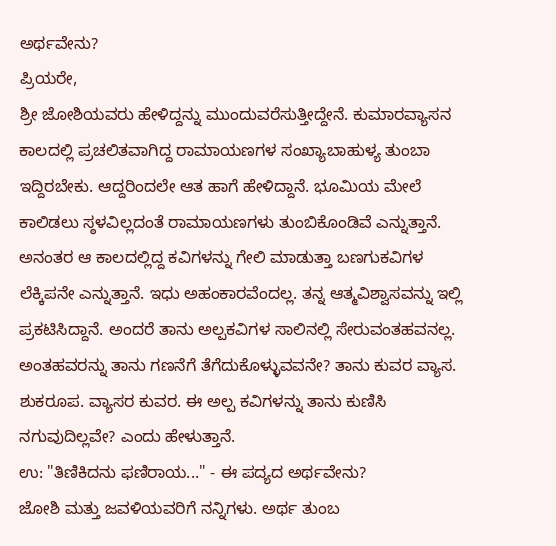ಅರ್ಥವೇನು?
ಪ್ರಿಯರೇ,
ಶ್ರೀ ಜೋಶಿಯವರು ಹೇಳಿದ್ದನ್ನು ಮುಂದುವರೆಸುತ್ತೀದ್ದೇನೆ. ಕುಮಾರವ್ಯಾಸನ ಕಾಲದಲ್ಲಿ ಪ್ರಚಲಿತವಾಗಿದ್ದ ರಾಮಾಯಣಗಳ ಸಂಖ್ಯಾಬಾಹುಳ್ಯ ತುಂಬಾ ಇದ್ದಿರಬೇಕು. ಆದ್ದರಿಂದಲೇ ಆತ ಹಾಗೆ ಹೇಳಿದ್ದಾನೆ. ಭೂಮಿಯ ಮೇಲೆ ಕಾಲಿಡಲು ಸ್ಠಳವಿಲ್ಲದಂತೆ ರಾಮಾಯಣಗಳು ತುಂಬಿಕೊಂಡಿವೆ ಎನ್ನುತ್ತಾನೆ. ಅನಂತರ ಆ ಕಾಲದಲ್ಲಿದ್ದ ಕವಿಗಳನ್ನು ಗೇಲಿ ಮಾಡುತ್ತಾ ಬಣಗುಕವಿಗಳ ಲೆಕ್ಕಿಪನೇ ಎನ್ನುತ್ತಾನೆ. ಇಧು ಅಹಂಕಾರವೆಂದಲ್ಲ. ತನ್ನ ಆತ್ಮವಿಶ್ವಾಸವನ್ನು ಇಲ್ಲಿ ಪ್ರಕಟಿಸಿದ್ದಾನೆ. ಅಂದರೆ ತಾನು ಅಲ್ಪಕವಿಗಳ ಸಾಲಿನಲ್ಲಿ ಸೇರುವಂತಹವನಲ್ಲ. ಅಂತಹವರನ್ನು ತಾನು ಗಣನೆಗೆ ತೆಗೆದುಕೊಳ್ಳುವವನೇ? ತಾನು ಕುವರ ವ್ಯಾಸ. ಶುಕರೂಪ. ವ್ಯಾಸರ ಕುವರ. ಈ ಅಲ್ಪ ಕವಿಗಳನ್ನು ತಾನು ಕುಣಿಸಿ ನಗುವುದಿಲ್ಲವೇ? ಎಂದು ಹೇಳುತ್ತಾನೆ.
ಉ: "ತಿಣಿಕಿದನು ಫಣಿರಾಯ..." - ಈ ಪದ್ಯದ ಅರ್ಥವೇನು?
ಜೋಶಿ ಮತ್ತು ಜವಳಿಯವರಿಗೆ ನನ್ನಿಗಳು. ಅರ್ಥ ತುಂಬ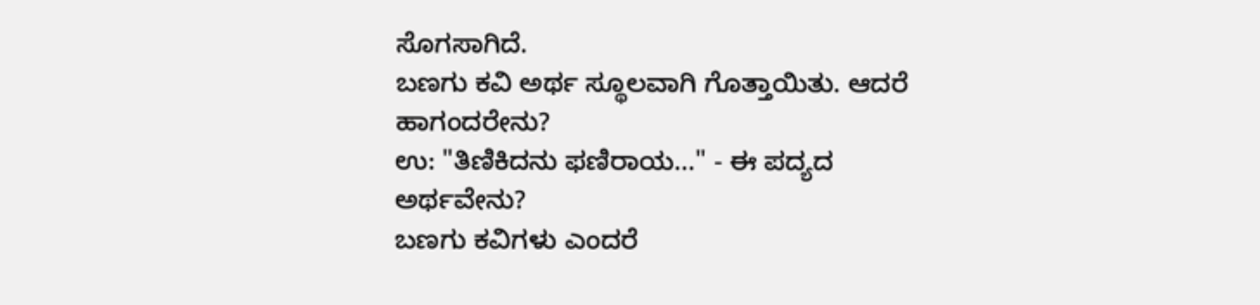ಸೊಗಸಾಗಿದೆ.
ಬಣಗು ಕವಿ ಅರ್ಥ ಸ್ಥೂಲವಾಗಿ ಗೊತ್ತಾಯಿತು. ಆದರೆ ಹಾಗಂದರೇನು?
ಉ: "ತಿಣಿಕಿದನು ಫಣಿರಾಯ..." - ಈ ಪದ್ಯದ ಅರ್ಥವೇನು?
ಬಣಗು ಕವಿಗಳು ಎಂದರೆ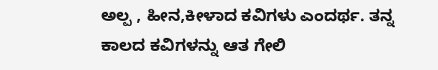ಅಲ್ಪ , ಹೀನ,ಕೀಳಾದ ಕವಿಗಳು ಎಂದರ್ಥ. ತನ್ನ ಕಾಲದ ಕವಿಗಳನ್ನು ಆತ ಗೇಲಿ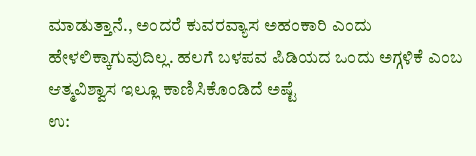ಮಾಡುತ್ತಾನೆ., ಅಂದರೆ ಕುವರವ್ಯಾಸ ಅಹಂಕಾರಿ ಎಂದು ಹೇಳಲಿಕ್ಕಾಗುವುದಿಲ್ಲ. ಹಲಗೆ ಬಳಪವ ಪಿಡಿಯದ ಒಂದು ಅಗ್ಗಳಿಕೆ ಎಂಬ ಆತ್ಮವಿಶ್ವಾಸ ಇಲ್ಲೂ ಕಾಣಿಸಿಕೊಂಡಿದೆ ಅಷ್ಟೆ
ಉ: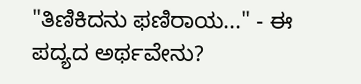"ತಿಣಿಕಿದನು ಫಣಿರಾಯ..." - ಈ ಪದ್ಯದ ಅರ್ಥವೇನು?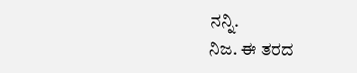ನನ್ನಿ.
ನಿಜ. ಈ ತರದ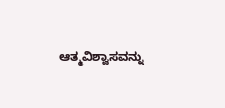ಆತ್ಮವಿಶ್ವಾಸವನ್ನು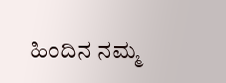ಹಿಂದಿನ ನಮ್ಮ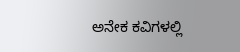ಅನೇಕ ಕವಿಗಳಲ್ಲಿ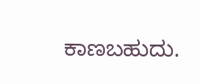ಕಾಣಬಹುದು.